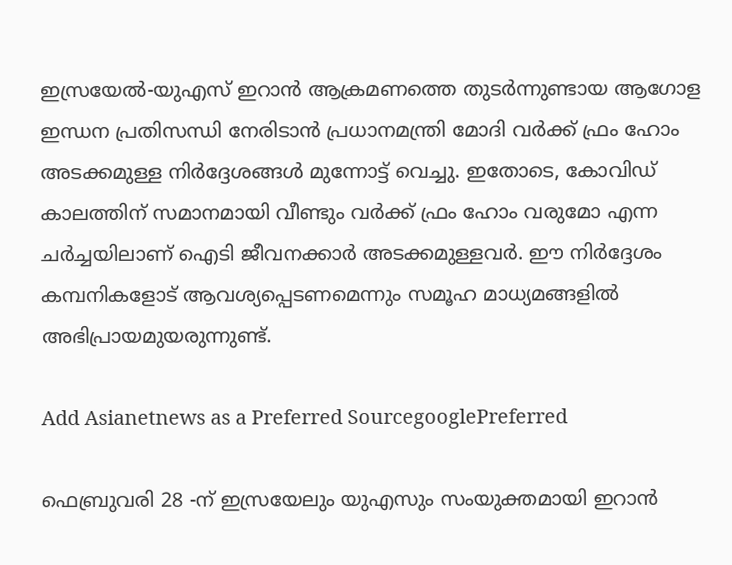ഇസ്രയേൽ-യുഎസ് ഇറാൻ ആക്രമണത്തെ തുടർന്നുണ്ടായ ആഗോള ഇന്ധന പ്രതിസന്ധി നേരിടാൻ പ്രധാനമന്ത്രി മോദി വർക്ക് ഫ്രം ഹോം അടക്കമുള്ള നിർദ്ദേശങ്ങൾ മുന്നോട്ട് വെച്ചു. ഇതോടെ, കോവിഡ് കാലത്തിന് സമാനമായി വീണ്ടും വർക്ക് ഫ്രം ഹോം വരുമോ എന്ന ചർച്ചയിലാണ് ഐടി ജീവനക്കാർ അടക്കമുള്ളവർ. ഈ നിർദ്ദേശം കമ്പനികളോട് ആവശ്യപ്പെടണമെന്നും സമൂഹ മാധ്യമങ്ങളിൽ അഭിപ്രായമുയരുന്നുണ്ട്.

Add Asianetnews as a Preferred SourcegooglePreferred

ഫെബ്രുവരി 28 -ന് ഇസ്രയേലും യുഎസും സംയുക്തമായി ഇറാൻ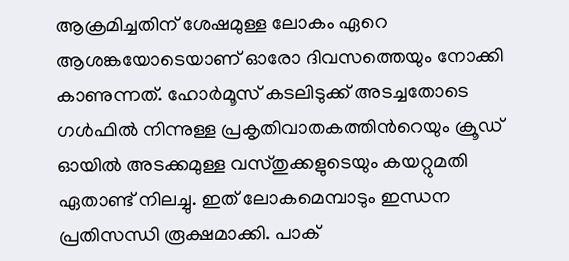ആക്രമിച്ചതിന് ശേഷമുള്ള ലോകം ഏറെ ആശങ്കയോടെയാണ് ഓരോ ദിവസത്തെയും നോക്കി കാണുന്നത്. ഹോർമൂസ് കടലിടുക്ക് അടച്ചതോടെ ഗൾഫിൽ നിന്നുള്ള പ്രകൃതിവാതകത്തിന്‍റെയും ക്രൂഡ് ഓയിൽ അടക്കമുള്ള വസ്തുക്കളുടെയും കയറ്റുമതി ഏതാണ്ട് നിലച്ചു. ഇത് ലോകമെമ്പാടും ഇന്ധന പ്രതിസന്ധി രൂക്ഷമാക്കി. പാക്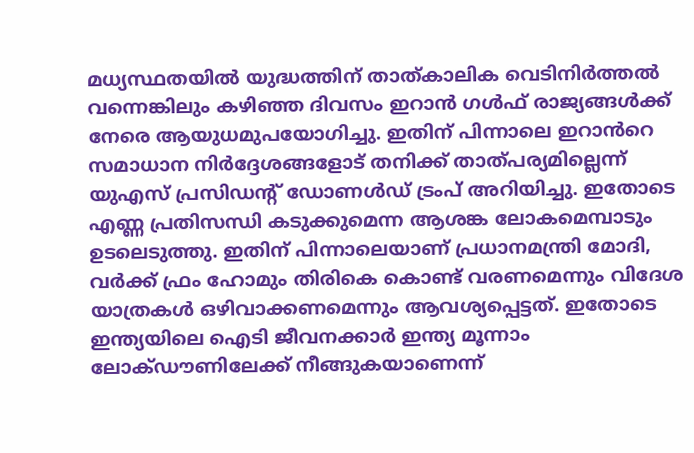മധ്യസ്ഥതയിൽ യുദ്ധത്തിന് താത്കാലിക വെടിനിർത്തൽ വന്നെങ്കിലും കഴിഞ്ഞ ദിവസം ഇറാൻ ഗൾഫ് രാജ്യങ്ങൾക്ക് നേരെ ആയുധമുപയോഗിച്ചു. ഇതിന് പിന്നാലെ ഇറാൻറെ സമാധാന നിർദ്ദേശങ്ങളോട് തനിക്ക് താത്പര്യമില്ലെന്ന് യുഎസ് പ്രസിഡന്‍റ് ഡോണൾഡ് ട്രംപ് അറിയിച്ചു. ഇതോടെ എണ്ണ പ്രതിസന്ധി കടുക്കുമെന്ന ആശങ്ക ലോകമെമ്പാടും ഉടലെടുത്തു. ഇതിന് പിന്നാലെയാണ് പ്രധാനമന്ത്രി മോദി, വർക്ക് ഫ്രം ഹോമും തിരികെ കൊണ്ട് വരണമെന്നും വിദേശ യാത്രകൾ ഒഴിവാക്കണമെന്നും ആവശ്യപ്പെട്ടത്. ഇതോടെ ഇന്ത്യയിലെ ഐടി ജീവനക്കാർ ഇന്ത്യ മൂന്നാം ലോക്ഡൗണിലേക്ക് നീങ്ങുകയാണെന്ന്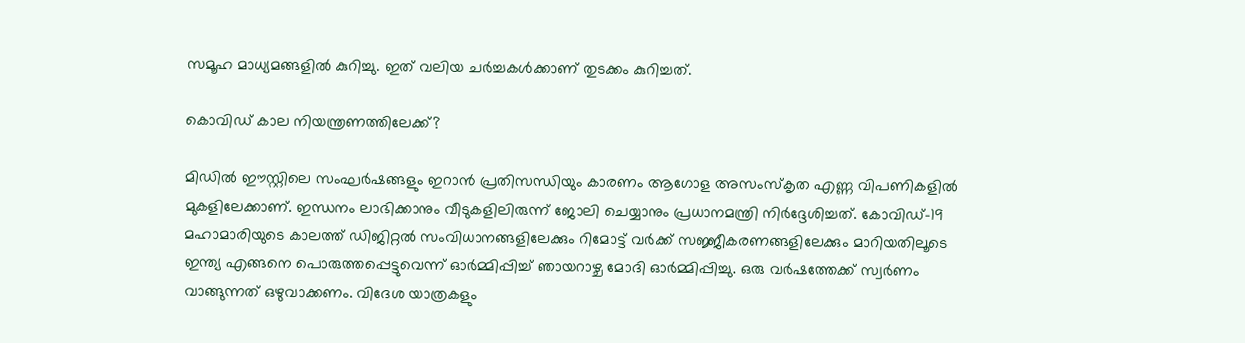സമൂഹ മാധ്യമങ്ങളിൽ കുറിച്ചു. ഇത് വലിയ ചർച്ചകൾക്കാണ് തുടക്കം കുറിച്ചത്.

കൊവിഡ് കാല നിയന്ത്രണത്തിലേക്ക്?

മിഡിൽ ഈസ്റ്റിലെ സംഘർഷങ്ങളും ഇറാൻ പ്രതിസന്ധിയും കാരണം ആഗോള അസംസ്കൃത എണ്ണ വിപണികളിൽ മുകളിലേക്കാണ്. ഇന്ധനം ലാഭിക്കാനും വീടുകളിലിരുന്ന് ജോലി ചെയ്യാനും പ്രധാനമന്ത്രി നിർദ്ദേശിച്ചത്. കോവിഡ്-19 മഹാമാരിയുടെ കാലത്ത് ഡിജിറ്റൽ സംവിധാനങ്ങളിലേക്കും റിമോട്ട് വർക്ക് സജ്ജീകരണങ്ങളിലേക്കും മാറിയതിലൂടെ ഇന്ത്യ എങ്ങനെ പൊരുത്തപ്പെട്ടുവെന്ന് ഓർമ്മിപ്പിച്ച് ഞായറാഴ്ച മോദി ഓർമ്മിപ്പിച്ചു. ഒരു വർഷത്തേക്ക് സ്വർണം വാങ്ങുന്നത് ഒഴുവാക്കണം. വിദേശ യാത്രകളും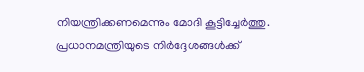നിയന്ത്രിക്കണമെന്നും മോദി കൂട്ടിച്ചേർത്തു. പ്രധാനമന്ത്രിയുടെ നിർദ്ദേശങ്ങൾക്ക്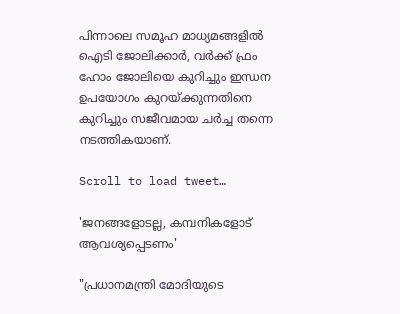പിന്നാലെ സമൂഹ മാധ്യമങ്ങളിൽ ഐടി ജോലിക്കാർ, വർ‍ക്ക് ഫ്രം ഹോം ജോലിയെ കുറിച്ചും ഇന്ധന ഉപയോഗം കുറയ്ക്കുന്നതിനെ കുറിച്ചും സജീവമായ ചർച്ച തന്നെ നടത്തികയാണ്.

Scroll to load tweet…

'ജനങ്ങളോടല്ല, കമ്പനികളോട് ആവശ്യപ്പെടണം'

"പ്രധാനമന്ത്രി മോദിയുടെ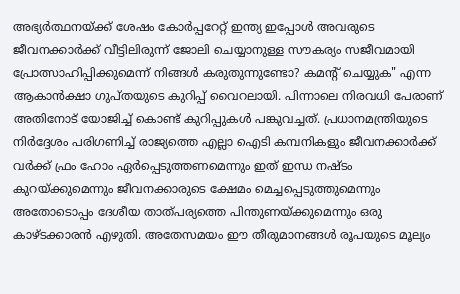അഭ്യർത്ഥനയ്ക്ക് ശേഷം കോർപ്പറേറ്റ് ഇന്ത്യ ഇപ്പോൾ അവരുടെ ജീവനക്കാർക്ക് വീട്ടിലിരുന്ന് ജോലി ചെയ്യാനുള്ള സൗകര്യം സജീവമായി പ്രോത്സാഹിപ്പിക്കുമെന്ന് നിങ്ങൾ കരുതുന്നുണ്ടോ? കമന്റ് ചെയ്യുക" എന്ന ആകാൻക്ഷാ ഗുപ്തയുടെ കുറിപ്പ് വൈറലായി. പിന്നാലെ നിരവധി പേരാണ് അതിനോട് യോജിച്ച് കൊണ്ട് കുറിപ്പുകൾ പങ്കുവച്ചത്. പ്രധാനമന്ത്രിയുടെ നിർദ്ദേശം പരിഗണിച്ച് രാജ്യത്തെ എല്ലാ ഐടി കമ്പനികളും ജീവനക്കാർക്ക് വർക്ക് ഫ്രം ഹോം ഏർപ്പെടുത്തണമെന്നും ഇത് ഇന്ധ നഷ്ടം കുറയ്ക്കുമെന്നും ജീവനക്കാരുടെ ക്ഷേമം മെച്ചപ്പെടുത്തുമെന്നും അതോടൊപ്പം ദേശീയ താത്പര്യത്തെ പിന്തുണയ്ക്കുമെന്നും ഒരു കാഴ്ടക്കാരൻ എഴുതി. അതേസമയം ഈ തീരുമാനങ്ങൾ രൂപയുടെ മൂല്യം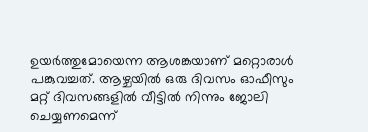ഉയർ‍ത്തുമോയെന്ന ആശങ്കയാണ് മറ്റൊരാൾ പങ്കുവച്ചത്. ആഴ്ചയിൽ ഒരു ദിവസം ഓഫീസും മറ്റ് ദിവസങ്ങളിൽ വീട്ടിൽ നിന്നും ജോലി ചെയ്യണമെന്ന്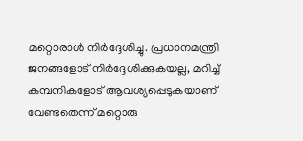മറ്റൊരാൾ നിർദ്ദേശിച്ചു. പ്രധാനമന്ത്രി ജനങ്ങളോട് നിർദ്ദേശിക്കുകയല്ല, മറിച്ച് കമ്പനികളോട് ആവശ്യപ്പെടുകയാണ് വേണ്ടതെന്ന് മറ്റൊരു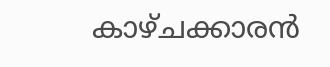കാഴ്ചക്കാരൻ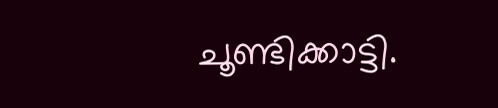ചൂണ്ടിക്കാട്ടി.